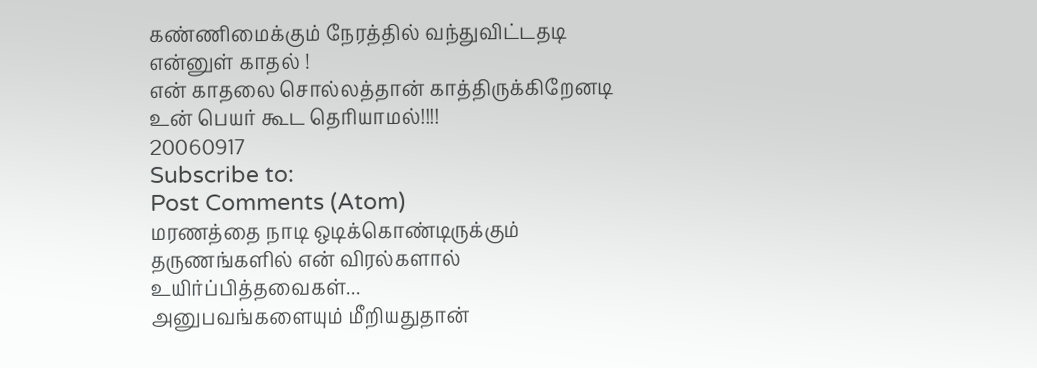கண்ணிமைக்கும் நேரத்தில் வந்துவிட்டதடி
என்னுள் காதல் !
என் காதலை சொல்லத்தான் காத்திருக்கிறேனடி
உன் பெயர் கூட தெரியாமல்!!!!
20060917
Subscribe to:
Post Comments (Atom)
மரணத்தை நாடி ஒடிக்கொண்டிருக்கும் தருணங்களில் என் விரல்களால் உயிர்ப்பித்தவைகள்...
அனுபவங்களையும் மீறியதுதான்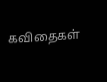கவிதைகள்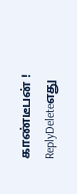காண்டீபன் !
ReplyDeleteஎது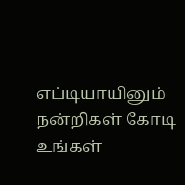எப்டியாயினும்
நன்றிகள் கோடி உங்கள்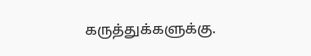கருத்துக்களுக்கு.